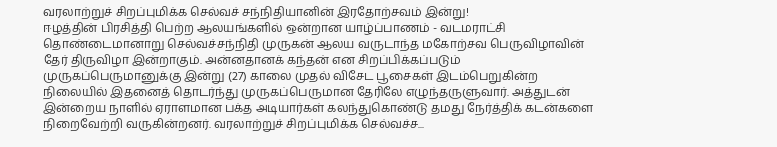வரலாற்றுச் சிறப்புமிக்க செல்வச் சந்நிதியானின் இரதோற்சவம் இன்று!
ஈழத்தின் பிரசித்தி பெற்ற ஆலயங்களில் ஒன்றான யாழ்ப்பாணம் - வடமராட்சி தொண்டைமானாறு செல்வச்சந்நிதி முருகன் ஆலய வருடாந்த மகோற்சவ பெருவிழாவின் தேர் திருவிழா இன்றாகும். அன்னதானக் கந்தன் என சிறப்பிக்கப்படும் முருகப்பெருமானுக்கு இன்று (27) காலை முதல் விசேட பூசைகள் இடம்பெறுகின்ற நிலையில் இதனைத் தொடர்ந்து முருகப்பெருமான தேரிலே எழுந்தருளுவார். அத்துடன் இன்றைய நாளில் ஏராளமான பக்த அடியார்கள் கலந்துகொண்டு தமது நேர்த்திக் கடன்களை நிறைவேற்றி வருகின்றனர். வரலாற்றுச் சிறப்புமிக்க செல்வச்ச...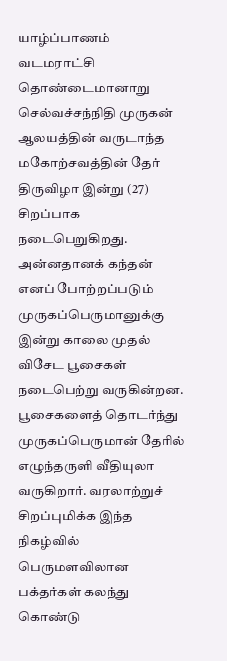யாழ்ப்பாணம் வடமராட்சி தொண்டைமானாறு செல்வச்சந்நிதி முருகன் ஆலயத்தின் வருடாந்த மகோற்சவத்தின் தேர் திருவிழா இன்று (27) சிறப்பாக நடைபெறுகிறது. அன்னதானக் கந்தன் எனப் போற்றப்படும் முருகப்பெருமானுக்கு இன்று காலை முதல் விசேட பூசைகள் நடைபெற்று வருகின்றன.
பூசைகளைத் தொடர்ந்து முருகப்பெருமான் தேரில் எழுந்தருளி வீதியுலா வருகிறார். வரலாற்றுச் சிறப்புமிக்க இந்த நிகழ்வில் பெருமளவிலான பக்தர்கள் கலந்து கொண்டு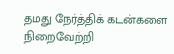தமது நேர்த்திக் கடன்களை நிறைவேற்றி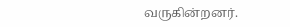வருகின்றனர்.